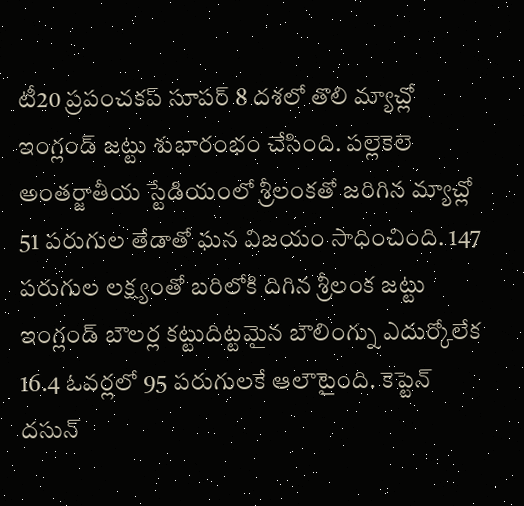టీ20 ప్రపంచకప్ సూపర్ 8 దశలో తొలి మ్యాచ్లో ఇంగ్లండ్ జట్టు శుభారంభం చేసింది. పల్లెకెలె అంతర్జాతీయ స్టేడియంలో శ్రీలంకతో జరిగిన మ్యాచ్లో 51 పరుగుల తేడాతో ఘన విజయం సాధించింది. 147 పరుగుల లక్ష్యంతో బరిలోకి దిగిన శ్రీలంక జట్టు ఇంగ్లండ్ బౌలర్ల కట్టుదిట్టమైన బౌలింగ్ను ఎదుర్కోలేక 16.4 ఓవర్లలో 95 పరుగులకే ఆలౌటైంది. కెప్టెన్ దసున్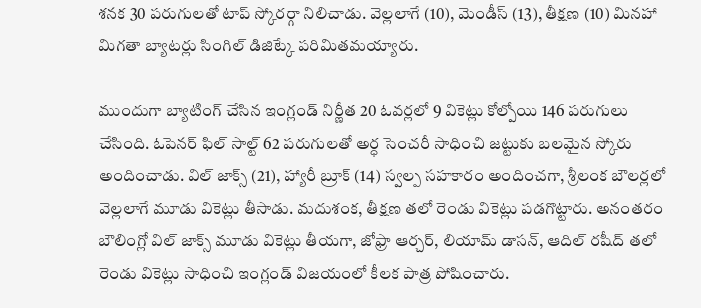శనక 30 పరుగులతో టాప్ స్కోరర్గా నిలిచాడు. వెల్లలాగే (10), మెండీస్ (13), తీక్షణ (10) మినహా మిగతా బ్యాటర్లు సింగిల్ డిజిట్కే పరిమితమయ్యారు.

ముందుగా బ్యాటింగ్ చేసిన ఇంగ్లండ్ నిర్ణీత 20 ఓవర్లలో 9 వికెట్లు కోల్పోయి 146 పరుగులు చేసింది. ఓపెనర్ ఫిల్ సాల్ట్ 62 పరుగులతో అర్ధ సెంచరీ సాధించి జట్టుకు బలమైన స్కోరు అందించాడు. విల్ జాక్స్ (21), హ్యారీ బ్రూక్ (14) స్వల్ప సహకారం అందించగా, శ్రీలంక బౌలర్లలో వెల్లలాగే మూడు వికెట్లు తీసాడు. మదుశంక, తీక్షణ తలో రెండు వికెట్లు పడగొట్టారు. అనంతరం బౌలింగ్లో విల్ జాక్స్ మూడు వికెట్లు తీయగా, జోఫ్రా ఆర్చర్, లియామ్ డాసన్, ఆదిల్ రషీద్ తలో రెండు వికెట్లు సాధించి ఇంగ్లండ్ విజయంలో కీలక పాత్ర పోషించారు.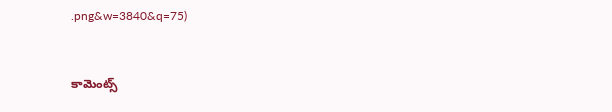.png&w=3840&q=75)


కామెంట్స్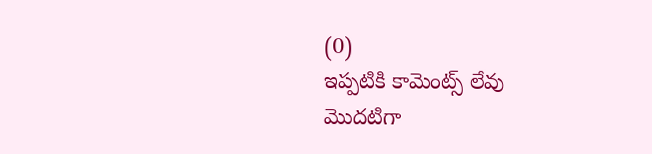(0)
ఇప్పటికి కామెంట్స్ లేవు
మొదటిగా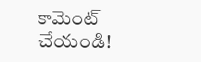కామెంట్ చేయండి!